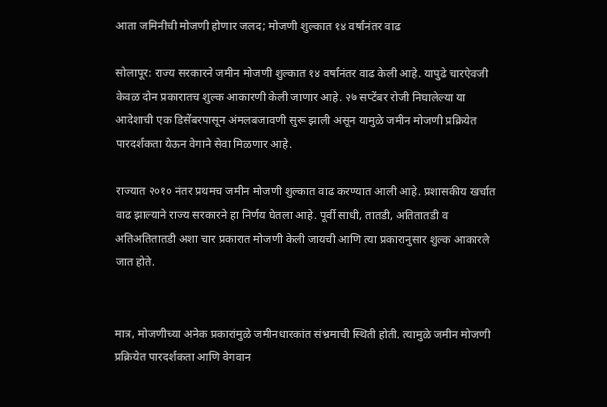आता जमिनीची मोजणी होणार जलद; मोजणी शुल्कात १४ वर्षांनंतर वाढ

सोलापूर: राज्य सरकारने जमीन मोजणी शुल्कात १४ वर्षांनंतर वाढ केली आहे. यापुढे चारऐवजी केवळ दोन प्रकारातच शुल्क आकारणी केली जाणार आहे. २७ सप्टेंबर रोजी निघालेल्या या आदेशाची एक डिसेंबरपासून अंमलबजावणी सुरू झाली असून यामुळे जमीन मोजणी प्रक्रियेत पारदर्शकता येऊन वेगाने सेवा मिळणार आहे.

राज्यात २०१० नंतर प्रथमच जमीन मोजणी शुल्कात वाढ करण्यात आली आहे. प्रशासकीय खर्चात वाढ झाल्याने राज्य सरकारने हा निर्णय घेतला आहे. पूर्वी साधी, तातडी, अतितातडी व अतिअतितातडी अशा चार प्रकारात मोजणी केली जायची आणि त्या प्रकारानुसार शुल्क आकारले जात होते.


मात्र, मोजणीच्या अनेक प्रकारांमुळे जमीनधारकांत संभ्रमाची स्थिती होती. त्यामुळे जमीन मोजणी प्रक्रियेत पारदर्शकता आणि वेगवान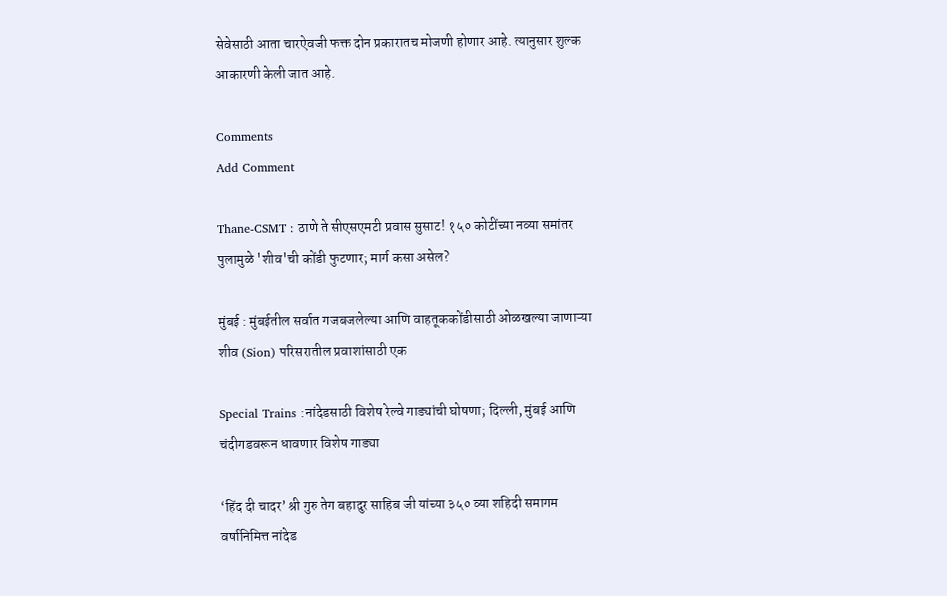सेवेसाठी आता चारऐवजी फक्त दोन प्रकारातच मोजणी होणार आहे. त्यानुसार शुल्क आकारणी केली जात आहे.

Comments
Add Comment

Thane-CSMT : ठाणे ते सीएसएमटी प्रवास सुसाट! १५० कोटींच्या नव्या समांतर पुलामुळे 'शीव'ची कोंडी फुटणार; मार्ग कसा असेल?

मुंबई : मुंबईतील सर्वात गजबजलेल्या आणि वाहतूककोंडीसाठी ओळखल्या जाणाऱ्या शीव (Sion) परिसरातील प्रवाशांसाठी एक

Special Trains :नांदेडसाठी विशेष रेल्वे गाड्यांची घोषणा; दिल्ली, मुंबई आणि चंदीगडवरून धावणार विशेष गाड्या

‘हिंद दी चादर’ श्री गुरु तेग बहादुर साहिब जी यांच्या ३५० व्या शहिदी समागम वर्षानिमित्त नांदेड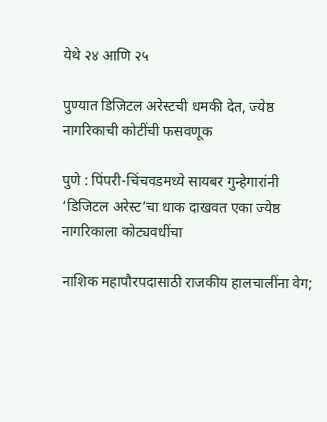येथे २४ आणि २५

पुण्यात डिजिटल अरेस्टची धमकी देत, ज्येष्ठ नागरिकाची कोटींची फसवणूक

पुणे : पिंपरी-चिंचवडमध्ये सायबर गुन्हेगारांनी ‘डिजिटल अरेस्ट’चा धाक दाखवत एका ज्येष्ठ नागरिकाला कोट्यवधींचा

नाशिक महापौरपदासाठी राजकीय हालचालींना वेग;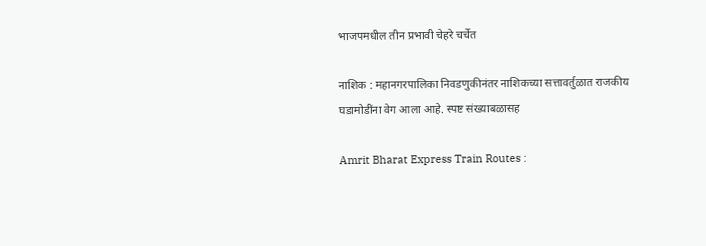भाजपमधील तीन प्रभावी चेहरे चर्चेत

नाशिक : महानगरपालिका निवडणुकीनंतर नाशिकच्या सत्तावर्तुळात राजकीय घडामोडींना वेग आला आहे. स्पष्ट संख्याबळासह

Amrit Bharat Express Train Routes :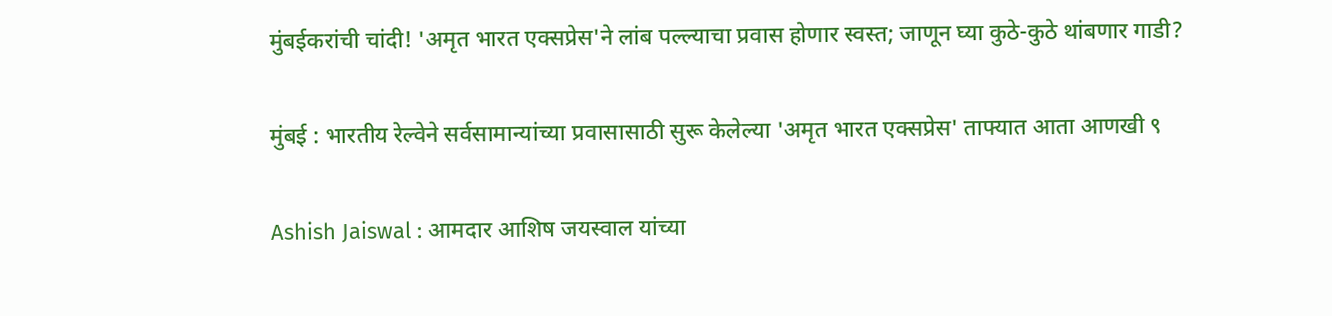मुंबईकरांची चांदी! 'अमृत भारत एक्सप्रेस'ने लांब पल्ल्याचा प्रवास होणार स्वस्त; जाणून घ्या कुठे-कुठे थांबणार गाडी?

मुंबई : भारतीय रेल्वेने सर्वसामान्यांच्या प्रवासासाठी सुरू केलेल्या 'अमृत भारत एक्सप्रेस' ताफ्यात आता आणखी ९

Ashish Jaiswal : आमदार आशिष जयस्वाल यांच्या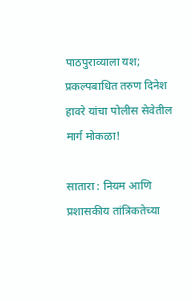पाठपुराव्याला यश; प्रकल्पबाधित तरुण दिनेश हावरे यांचा पोलीस सेवेतील मार्ग मोकळा!

सातारा : नियम आणि प्रशासकीय तांत्रिकतेच्या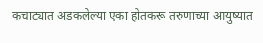कचाट्यात अडकलेल्या एका होतकरू तरुणाच्या आयुष्यात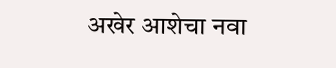अखेर आशेचा नवा